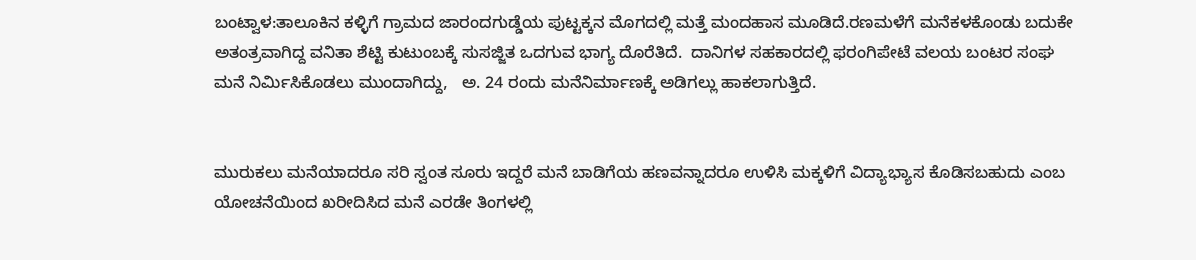ಬಂಟ್ವಾಳ:ತಾಲೂಕಿನ ಕಳ್ಳಿಗೆ ಗ್ರಾಮದ ಜಾರಂದಗುಡ್ಡೆಯ ಪುಟ್ಟಕ್ಕನ ಮೊಗದಲ್ಲಿ ಮತ್ತೆ ಮಂದಹಾಸ ಮೂಡಿದೆ.ರಣಮಳೆಗೆ ಮನೆಕಳಕೊಂಡು ಬದುಕೇ ಅತಂತ್ರವಾಗಿದ್ದ ವನಿತಾ ಶೆಟ್ಟಿ ಕುಟುಂಬಕ್ಕೆ ಸುಸಜ್ಜಿತ ಒದಗುವ ಭಾಗ್ಯ ದೊರೆತಿದೆ.  ದಾನಿಗಳ ಸಹಕಾರದಲ್ಲಿ ಫರಂಗಿಪೇಟೆ ವಲಯ ಬಂಟರ ಸಂಘ ಮನೆ‌ ನಿರ್ಮಿಸಿಕೊಡಲು ಮುಂದಾಗಿದ್ದು,   ಅ. 24 ರಂದು ಮನೆ‌ನಿರ್ಮಾಣಕ್ಕೆ ಅಡಿಗಲ್ಲು ಹಾಕಲಾಗುತ್ತಿದೆ.


ಮುರುಕಲು ಮನೆಯಾದರೂ ಸರಿ ಸ್ವಂತ ಸೂರು ಇದ್ದರೆ ಮನೆ ಬಾಡಿಗೆಯ ಹಣವನ್ನಾದರೂ ಉಳಿಸಿ ಮಕ್ಕಳಿಗೆ ವಿದ್ಯಾಭ್ಯಾಸ ಕೊಡಿಸಬಹುದು ಎಂಬ ಯೋಚನೆಯಿಂದ ಖರೀದಿಸಿದ ಮನೆ ಎರಡೇ ತಿಂಗಳಲ್ಲಿ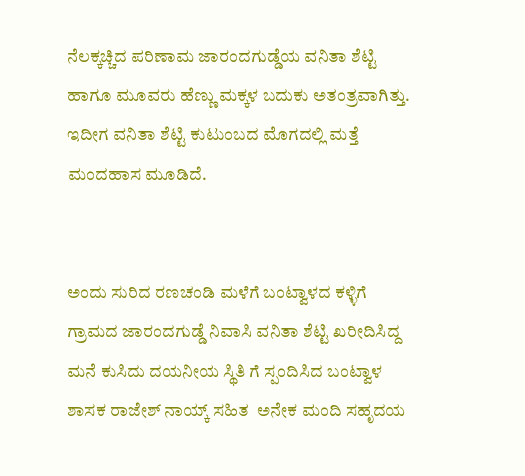ನೆಲಕ್ಕಚ್ಚಿದ ಪರಿಣಾಮ ಜಾರಂದಗುಡ್ಡೆಯ ವನಿತಾ ಶೆಟ್ಟಿ ಹಾಗೂ ಮೂವರು ಹೆಣ್ಣು ಮಕ್ಕಳ ಬದುಕು ಅತಂತ್ರವಾಗಿತ್ತು. ಇದೀಗ ವನಿತಾ ಶೆಟ್ಟಿ ಕುಟುಂಬದ ಮೊಗದಲ್ಲಿ ಮತ್ತೆ ಮಂದಹಾಸ ಮೂಡಿದೆ.


ಅಂದು ಸುರಿದ ರಣಚಂಡಿ ಮಳೆಗೆ ಬಂಟ್ವಾಳದ ಕಳ್ಳಿಗೆ ಗ್ರಾಮದ ಜಾರಂದಗುಡ್ಡೆ ನಿವಾಸಿ ವನಿತಾ ಶೆಟ್ಟಿ ಖರೀದಿಸಿದ್ದ ಮನೆ ಕುಸಿದು ದಯನೀಯ ಸ್ಥಿತಿ ಗೆ ಸ್ಪಂದಿಸಿದ ಬಂಟ್ವಾಳ ಶಾಸಕ ರಾಜೇಶ್ ನಾಯ್ಕ್ ಸಹಿತ  ಅನೇಕ ಮಂದಿ ಸಹೃದಯ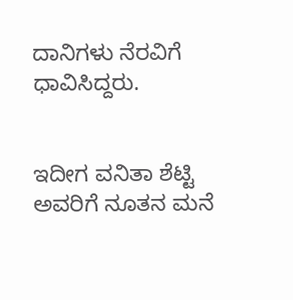ದಾನಿಗಳು ನೆರವಿಗೆ ಧಾವಿಸಿದ್ದರು.


ಇದೀಗ ವನಿತಾ ಶೆಟ್ಟಿ ಅವರಿಗೆ ನೂತನ ಮನೆ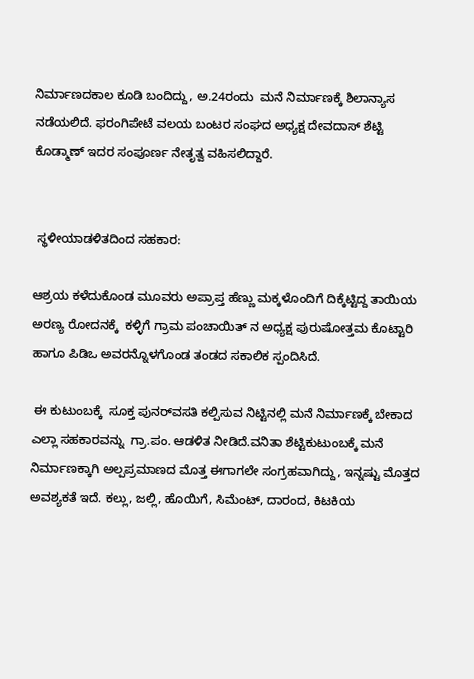ನಿರ್ಮಾಣದ‌ಕಾಲ ಕೂಡಿ ಬಂದಿದ್ದು, ಅ.24ರಂದು  ಮನೆ ನಿರ್ಮಾಣಕ್ಕೆ ಶಿಲಾನ್ಯಾಸ ನಡೆಯಲಿದೆ. ಫರಂಗಿಪೇಟೆ ವಲಯ ಬಂಟರ ಸಂಘದ ಅಧ್ಯಕ್ಷ ದೇವದಾಸ್ ಶೆಟ್ಟಿ ಕೊಡ್ಮಾಣ್ ಇದರ ಸಂಪೂರ್ಣ ನೇತೃತ್ವ ವಹಿಸಲಿದ್ದಾರೆ.


 ಸ್ಥಳೀಯಾಡಳಿತದಿಂದ ಸಹಕಾರ:

ಆಶ್ರಯ ಕಳೆದುಕೊಂಡ ಮೂವರು ಅಪ್ರಾಪ್ತ ಹೆಣ್ಣು ಮಕ್ಕಳೊಂದಿಗೆ ದಿಕ್ಕೆಟ್ಟಿದ್ದ ತಾಯಿಯ ಅರಣ್ಯ ರೋದನಕ್ಕೆ  ಕಳ್ಳಿಗೆ ಗ್ರಾಮ ಪಂಚಾಯಿತ್ ನ ಅಧ್ಯಕ್ಷ ಪುರುಷೋತ್ತಮ ಕೊಟ್ಟಾರಿ ಹಾಗೂ ಪಿಡಿಒ ಅವರನ್ನೊಳಗೊಂಡ ತಂಡದ ಸಕಾಲಿಕ ಸ್ಪಂದಿಸಿದೆ.

 ಈ ಕುಟುಂಬಕ್ಕೆ  ಸೂಕ್ತ ಪುನರ್‌ವಸತಿ ಕಲ್ಪಿಸುವ ನಿಟ್ಟಿನಲ್ಲಿ ಮನೆ ನಿರ್ಮಾಣಕ್ಕೆ ಬೇಕಾದ ಎಲ್ಲಾ ಸಹಕಾರವನ್ನು  ಗ್ರಾ.ಪಂ. ಆಡಳಿತ ನೀಡಿದೆ.ವನಿತಾ ಶೆಟ್ಟಿ‌ಕುಟುಂಬಕ್ಕೆ ಮನೆ ನಿರ್ಮಾಣಕ್ಕಾಗಿ ಅಲ್ಪಪ್ರಮಾಣದ ಮೊತ್ತ ಈಗಾಗಲೇ ಸಂಗ್ರಹವಾಗಿದ್ದು, ಇನ್ನಷ್ಟು ಮೊತ್ತದ ಅವಶ್ಯಕತೆ ಇದೆ. ಕಲ್ಲು, ಜಲ್ಲಿ, ಹೊಯಿಗೆ, ಸಿಮೆಂಟ್, ದಾರಂದ, ಕಿಟಕಿಯ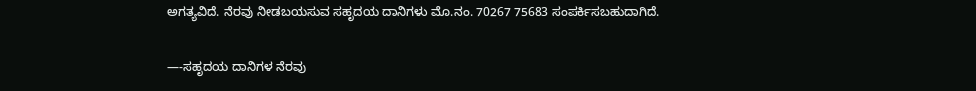ಅಗತ್ಯವಿದೆ. ನೆರವು ನೀಡಬಯಸುವ ಸಹೃದಯ ದಾನಿಗಳು ಮೊ.ನಂ. 70267 75683 ಸಂಪರ್ಕಿಸಬಹುದಾಗಿದೆ.

—-ಸಹೃದಯ ದಾನಿಗಳ ನೆರವು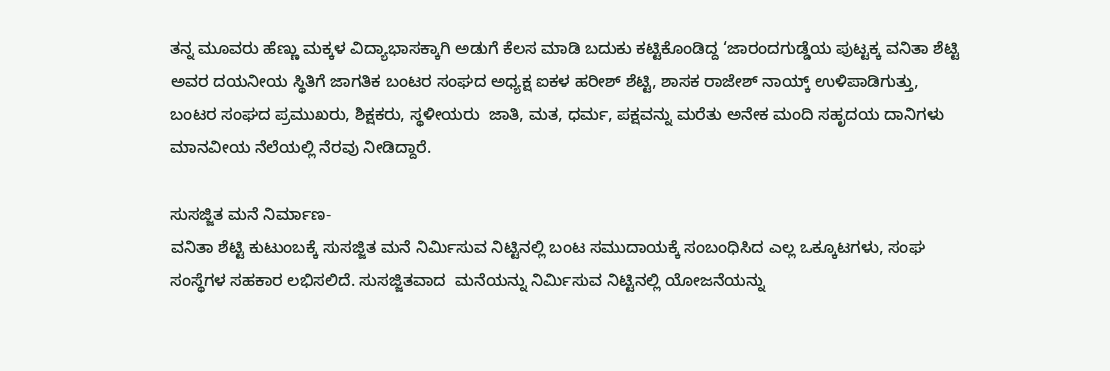ತನ್ನ ಮೂವರು ಹೆಣ್ಣು ಮಕ್ಕಳ ವಿದ್ಯಾಭಾಸಕ್ಕಾಗಿ ಅಡುಗೆ ಕೆಲಸ ಮಾಡಿ ಬದುಕು ಕಟ್ಟಿಕೊಂಡಿದ್ದ ‘ಜಾರಂದಗುಡ್ಡೆಯ ಪುಟ್ಟಕ್ಕ ವನಿತಾ ಶೆಟ್ಟಿ ಅವರ ದಯನೀಯ ಸ್ಥಿತಿಗೆ ಜಾಗತಿಕ ಬಂಟರ ಸಂಘದ ಅಧ್ಯಕ್ಷ ಐಕಳ ಹರೀಶ್ ಶೆಟ್ಟಿ, ಶಾಸಕ ರಾಜೇಶ್ ನಾಯ್ಕ್ ಉಳಿಪಾಡಿಗುತ್ತು, ಬಂಟರ ಸಂಘದ ಪ್ರಮುಖರು, ಶಿಕ್ಷಕರು, ಸ್ಥಳೀಯರು  ಜಾತಿ, ಮತ, ಧರ್ಮ, ಪಕ್ಷವನ್ನು ಮರೆತು ಅನೇಕ ಮಂದಿ ಸಹೃದಯ ದಾನಿಗಳು ಮಾನವೀಯ ನೆಲೆಯಲ್ಲಿ ನೆರವು ನೀಡಿದ್ದಾರೆ.

ಸುಸಜ್ಜಿತ ಮನೆ ನಿರ್ಮಾಣ-
ವನಿತಾ ಶೆಟ್ಟಿ ಕುಟುಂಬಕ್ಕೆ ಸುಸಜ್ಜಿತ ಮನೆ ನಿರ್ಮಿಸುವ ನಿಟ್ಟಿನಲ್ಲಿ ಬಂಟ ಸಮುದಾಯಕ್ಕೆ ಸಂಬಂಧಿಸಿದ ಎಲ್ಲ ಒಕ್ಕೂಟಗಳು, ಸಂಘ ಸಂಸ್ಥೆಗಳ ಸಹಕಾರ ಲಭಿಸಲಿದೆ. ಸುಸಜ್ಜಿತವಾದ  ಮನೆಯನ್ನು ನಿರ್ಮಿಸುವ ನಿಟ್ಟಿನಲ್ಲಿ ಯೋಜನೆಯನ್ನು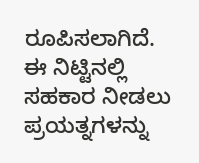ರೂಪಿಸಲಾಗಿದೆ. ಈ ನಿಟ್ಟಿನಲ್ಲಿ ಸಹಕಾರ ನೀಡಲು ಪ್ರಯತ್ನಗಳನ್ನು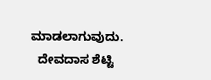ಮಾಡಲಾಗುವುದು.
  ದೇವದಾಸ ಶೆಟ್ಟಿ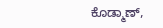ಕೊಡ್ಮಾಣ್,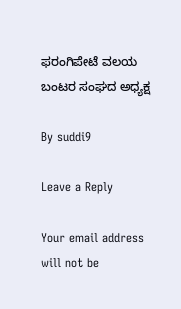ಫರಂಗಿಪೇಟೆ ವಲಯ ಬಂಟರ ಸಂಘದ ಅಧ್ಯಕ್ಷ

By suddi9

Leave a Reply

Your email address will not be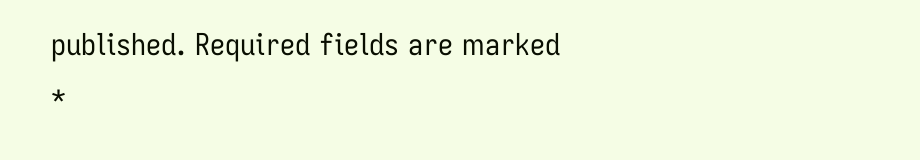published. Required fields are marked *